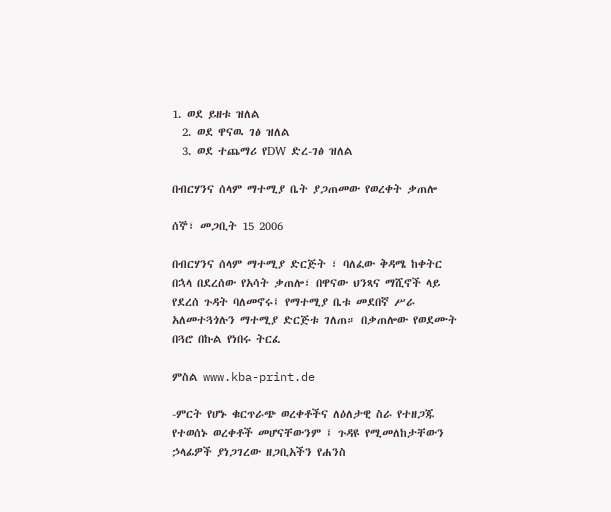1. ወደ ይዘቱ ዝለል
  2. ወደ ዋናዉ ገፅ ዝለል
  3. ወደ ተጨማሪ የDW ድረ-ገፅ ዝለል

በብርሃንና ሰላም ማተሚያ ቤት ያጋጠመው የወረቀት ቃጠሎ

ሰኞ፣ መጋቢት 15 2006

በብርሃንና ሰላም ማተሚያ ድርጅት ፣ ባለፈው ቅዳሜ ከቀትር በኋላ በደረሰው የአሳት ቃጠሎ፣ በዋናው ህንጻና ማሺኖች ላይ የደረሰ ጉዳት ባለመኖሩ፤ የማተሚያ ቤቱ መደበኛ ሥራ አለመተጓጎሉን ማተሚያ ድርጅቱ ገለጠ። በቃጠሎው የወደሙት በጓሮ በኩል የነበሩ ትርፈ

ምስል www.kba-print.de

-ምርት የሆኑ ቁርጥራጭ ወረቀቶችና ለዕለታዊ ስራ የተዘጋጁ የተወሰኑ ወረቀቶች መሆናቸውንም ፤ ጉዳዩ የሚመለከታቸውን ኃላፊዎች ያነጋገረው ዘጋቢአችን የሐንስ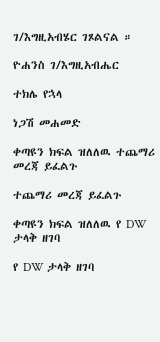ገ/እግዚአብሄር ገጾልናል ።

ዮሐንስ ገ/እግዚአብሔር

ተክሌ የኋላ

ነጋሽ መሐመድ

ቀጣዩን ክፍል ዝለለዉ ተጨማሪ መረጃ ይፈልጉ

ተጨማሪ መረጃ ይፈልጉ

ቀጣዩን ክፍል ዝለለዉ የ DW ታላቅ ዘገባ

የ DW ታላቅ ዘገባ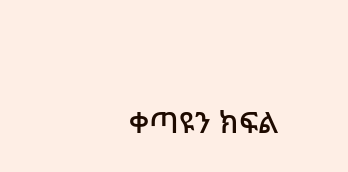ቀጣዩን ክፍል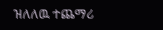ዝለለዉ ተጨማሪ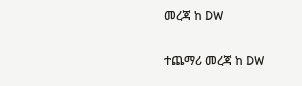መረጃ ከ DW

ተጨማሪ መረጃ ከ DW